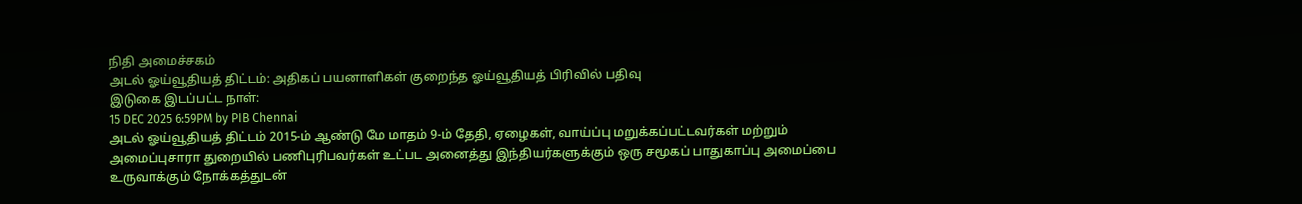நிதி அமைச்சகம்
அடல் ஓய்வூதியத் திட்டம்: அதிகப் பயனாளிகள் குறைந்த ஓய்வூதியத் பிரிவில் பதிவு
இடுகை இடப்பட்ட நாள்:
15 DEC 2025 6:59PM by PIB Chennai
அடல் ஓய்வூதியத் திட்டம் 2015-ம் ஆண்டு மே மாதம் 9-ம் தேதி, ஏழைகள், வாய்ப்பு மறுக்கப்பட்டவர்கள் மற்றும் அமைப்புசாரா துறையில் பணிபுரிபவர்கள் உட்பட அனைத்து இந்தியர்களுக்கும் ஒரு சமூகப் பாதுகாப்பு அமைப்பை உருவாக்கும் நோக்கத்துடன்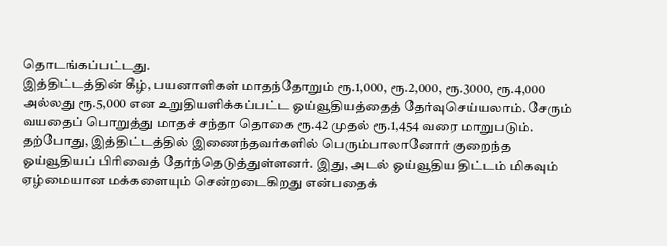தொடங்கப்பட்டது.
இத்திட்டத்தின் கீழ், பயனாளிகள் மாதந்தோறும் ரூ.1,000, ரூ.2,000, ரூ.3000, ரூ.4,000 அல்லது ரூ.5,000 என உறுதியளிக்கப்பட்ட ஓய்வூதியத்தைத் தேர்வுசெய்யலாம். சேரும் வயதைப் பொறுத்து மாதச் சந்தா தொகை ரூ.42 முதல் ரூ.1,454 வரை மாறுபடும்.
தற்போது, இத்திட்டத்தில் இணைந்தவர்களில் பெரும்பாலானோர் குறைந்த ஓய்வூதியப் பிரிவைத் தேர்ந்தெடுத்துள்ளனர். இது, அடல் ஓய்வூதிய திட்டம் மிகவும் ஏழ்மையான மக்களையும் சென்றடைகிறது என்பதைக்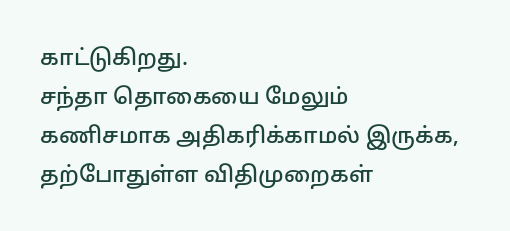காட்டுகிறது.
சந்தா தொகையை மேலும் கணிசமாக அதிகரிக்காமல் இருக்க, தற்போதுள்ள விதிமுறைகள்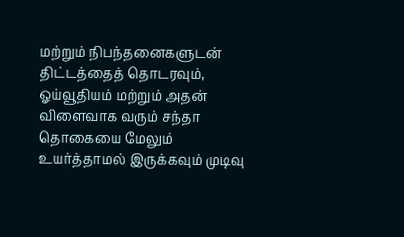மற்றும் நிபந்தனைகளுடன் திட்டத்தைத் தொடரவும், ஓய்வூதியம் மற்றும் அதன் விளைவாக வரும் சந்தா தொகையை மேலும் உயர்த்தாமல் இருக்கவும் முடிவு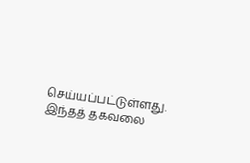செய்யப்பட்டுள்ளது.
இந்தத் தகவலை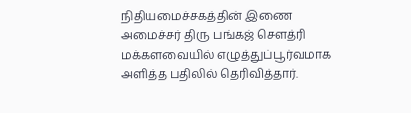நிதியமைச்சகத்தின் இணை அமைச்சர் திரு பங்கஜ் சௌத்ரி மக்களவையில் எழுத்துப்பூர்வமாக அளித்த பதிலில் தெரிவித்தார்.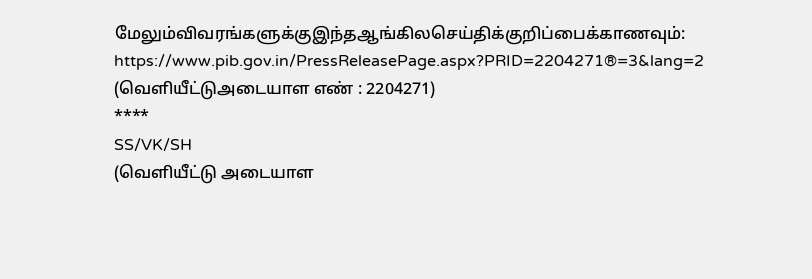மேலும்விவரங்களுக்குஇந்தஆங்கிலசெய்திக்குறிப்பைக்காணவும்:
https://www.pib.gov.in/PressReleasePage.aspx?PRID=2204271®=3&lang=2
(வெளியீட்டுஅடையாள எண் : 2204271)
****
SS/VK/SH
(வெளியீட்டு அடையாள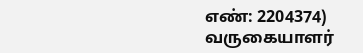எண்: 2204374)
வருகையாளர்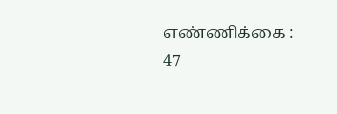எண்ணிக்கை : 47